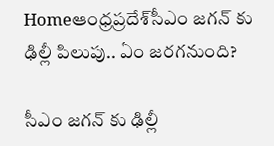Homeఆంధ్రప్రదేశ్‌సీఎం జగన్ కు ఢిల్లీ పిలుపు.. ఏం జరగనుంది?

సీఎం జగన్ కు ఢిల్లీ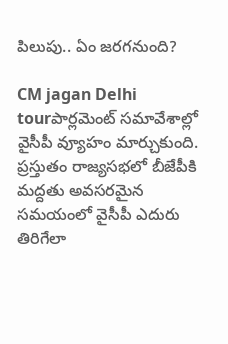పిలుపు.. ఏం జరగనుంది?

CM jagan Delhi tourపార్లమెంట్ సమావేశాల్లో వైసీపీ వ్యూహం మార్చుకుంది. ప్రస్తుతం రాజ్యసభలో బీజేపీకి మద్దతు అవసరమైన సమయంలో వైసీపీ ఎదురు తిరిగేలా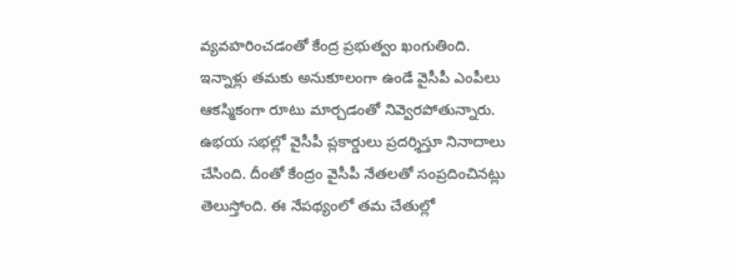వ్యవహరించడంతో కేంద్ర ప్రభుత్వం ఖంగుతింది. ఇన్నాళ్లు తమకు అనుకూలంగా ఉండే వైసీపీ ఎంపీలు ఆకస్మికంగా రూటు మార్చడంతో నివ్వెరపోతున్నారు. ఉభయ సభల్లో వైసీపీ ప్లకార్డులు ప్రదర్శిస్తూ నినాదాలు చేసింది. దీంతో కేంద్రం వైసీపీ నేతలతో సంప్రదించినట్లు తెలుస్తోంది. ఈ నేపథ్యంలో తమ చేతుల్లో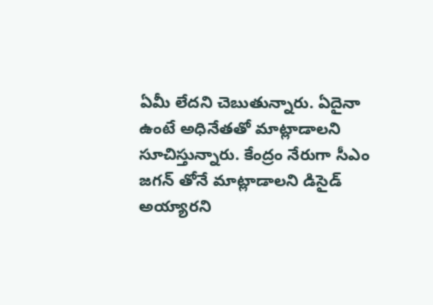ఏమీ లేదని చెబుతున్నారు. ఏదైనా ఉంటే అధినేతతో మాట్లాడాలని సూచిస్తున్నారు. కేంద్రం నేరుగా సీఎం జగన్ తోనే మాట్లాడాలని డిసైడ్ అయ్యారని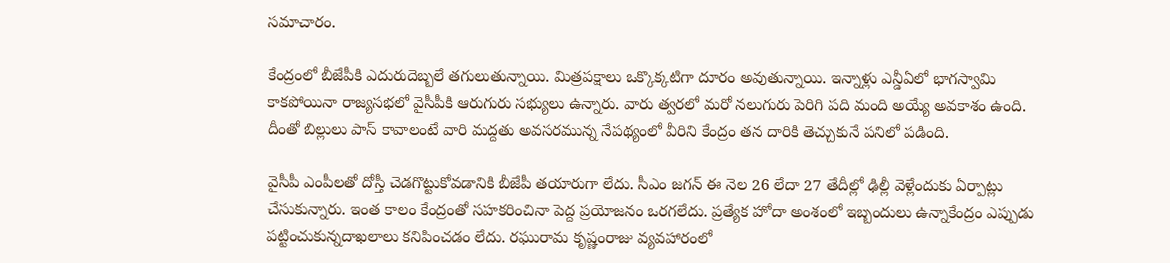సమాచారం.

కేంద్రంలో బీజేపీకి ఎదురుదెబ్బలే తగులుతున్నాయి. మిత్రపక్షాలు ఒక్కొక్కటిగా దూరం అవుతున్నాయి. ఇన్నాళ్లు ఎన్డీఏలో భాగస్వామి కాకపోయినా రాజ్యసభలో వైసీపీకి ఆరుగురు సభ్యులు ఉన్నారు. వారు త్వరలో మరో నలుగురు పెరిగి పది మంది అయ్యే అవకాశం ఉంది. దీంతో బిల్లులు పాస్ కావాలంటే వారి మద్దతు అవసరమున్న నేపథ్యంలో వీరిని కేంద్రం తన దారికి తెచ్చుకునే పనిలో పడింది.

వైసీపీ ఎంపీలతో దోస్తీ చెడగొట్టుకోవడానికి బీజేపీ తయారుగా లేదు. సీఎం జగన్ ఈ నెల 26 లేదా 27 తేదీల్లో ఢిల్లీ వెళ్లేందుకు ఏర్పాట్లు చేసుకున్నారు. ఇంత కాలం కేంద్రంతో సహకరించినా పెద్ద ప్రయోజనం ఒరగలేదు. ప్రత్యేక హోదా అంశంలో ఇబ్బందులు ఉన్నాకేంద్రం ఎప్పుడు పట్టించుకున్నదాఖలాలు కనిపించడం లేదు. రఘురామ కృష్ణంరాజు వ్యవహారంలో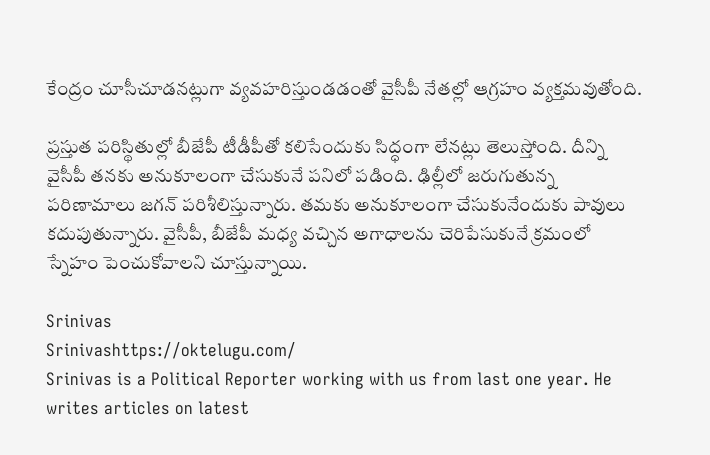కేంద్రం చూసీచూడనట్లుగా వ్యవహరిస్తుండడంతో వైసీపీ నేతల్లో ఆగ్రహం వ్యక్తమవుతోంది.

ప్రస్తుత పరిస్థితుల్లో బీజేపీ టీడీపీతో కలిసేందుకు సిద్ధంగా లేనట్లు తెలుస్తోంది. దీన్ని వైసీపీ తనకు అనుకూలంగా చేసుకునే పనిలో పడింది. ఢిల్లీలో జరుగుతున్న పరిణామాలు జగన్ పరిశీలిస్తున్నారు. తమకు అనుకూలంగా చేసుకునేందుకు పావులు కదుపుతున్నారు. వైసీపీ, బీజేపీ మధ్య వచ్చిన అగాధాలను చెరిపేసుకునే క్రమంలో స్నేహం పెంచుకోవాలని చూస్తున్నాయి.

Srinivas
Srinivashttps://oktelugu.com/
Srinivas is a Political Reporter working with us from last one year. He writes articles on latest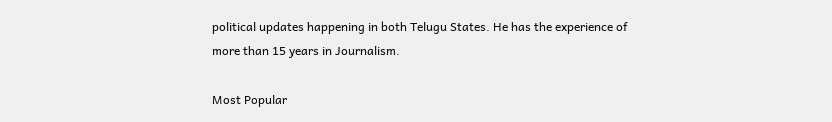political updates happening in both Telugu States. He has the experience of more than 15 years in Journalism.

Most Popular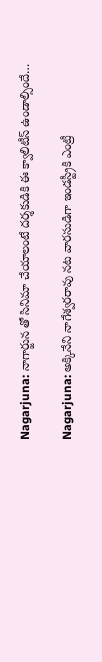Nagarjuna: నాగార్జున తో సినిమా చేయాలంటే దర్శకుడికి ఈ క్వాలిటీస్ ఉండాల్సిందే…

Nagarjuna: అక్కినేని నాగేశ్వరరావు నట వారసుడిగా ఇండస్ట్రీకి ఎంట్రీ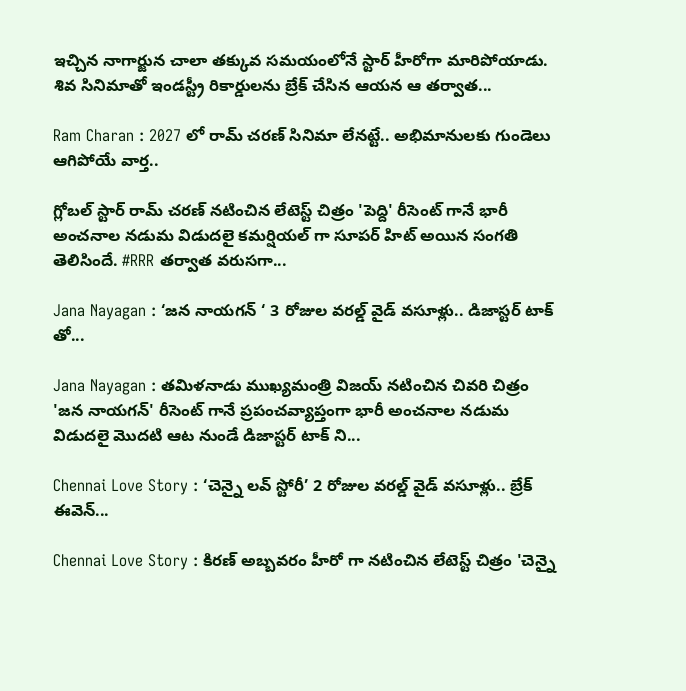ఇచ్చిన నాగార్జున చాలా తక్కువ సమయంలోనే స్టార్ హీరోగా మారిపోయాడు. శివ సినిమాతో ఇండస్ట్రీ రికార్డులను బ్రేక్ చేసిన ఆయన ఆ తర్వాత...

Ram Charan : 2027 లో రామ్ చరణ్ సినిమా లేనట్టే.. అభిమానులకు గుండెలు ఆగిపోయే వార్త..

గ్లోబల్ స్టార్ రామ్ చరణ్ నటించిన లేటెస్ట్ చిత్రం 'పెద్ది' రీసెంట్ గానే భారీ అంచనాల నడుమ విడుదలై కమర్షియల్ గా సూపర్ హిట్ అయిన సంగతి తెలిసిందే. #RRR తర్వాత వరుసగా...

Jana Nayagan : ‘జన నాయగన్ ‘ 3 రోజుల వరల్డ్ వైడ్ వసూళ్లు.. డిజాస్టర్ టాక్ తో...

Jana Nayagan : తమిళనాడు ముఖ్యమంత్రి విజయ్ నటించిన చివరి చిత్రం 'జన నాయగన్' రీసెంట్ గానే ప్రపంచవ్యాప్తంగా భారీ అంచనాల నడుమ విడుదలై మొదటి ఆట నుండే డిజాస్టర్ టాక్ ని...

Chennai Love Story : ‘చెన్నై లవ్ స్టోరీ’ 2 రోజుల వరల్డ్ వైడ్ వసూళ్లు.. బ్రేక్ ఈవెన్...

Chennai Love Story : కిరణ్ అబ్బవరం హీరో గా నటించిన లేటెస్ట్ చిత్రం 'చెన్నై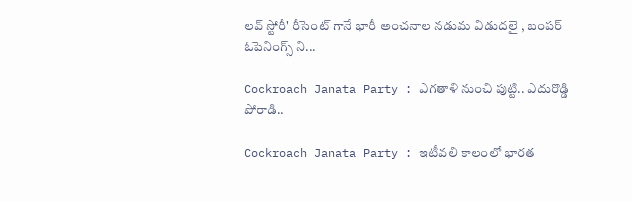లవ్ స్టోరీ' రీసెంట్ గానే భారీ అంచనాల నడుమ విడుదలై , బంపర్ ఓపెనింగ్స్ ని...

Cockroach Janata Party : ఎగతాళి నుంచి పుట్టి.. ఎదురొడ్డి పోరాడి..

Cockroach Janata Party : ఇటీవలి కాలంలో భారత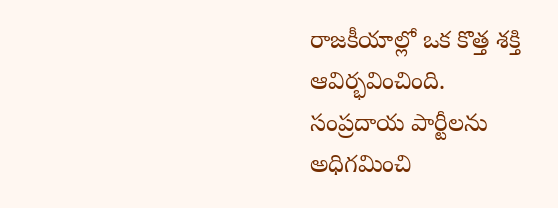రాజకీయాల్లో ఒక కొత్త శక్తి ఆవిర్భవించింది. సంప్రదాయ పార్టీలను అధిగమించి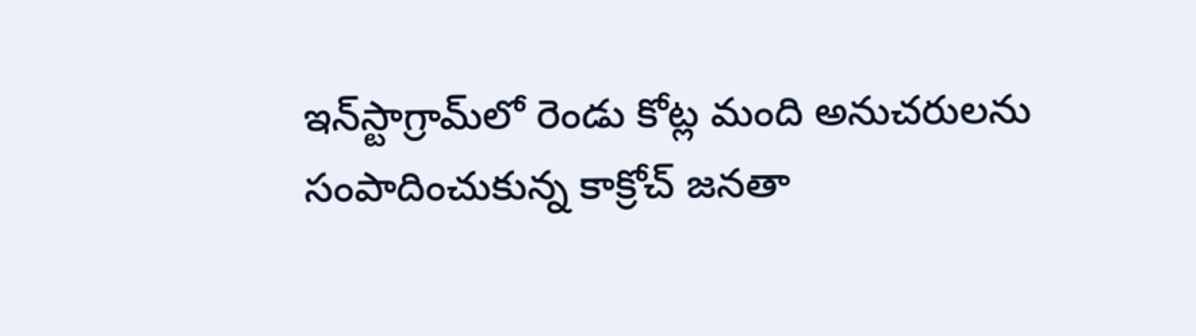ఇన్‌స్టాగ్రామ్‌లో రెండు కోట్ల మంది అనుచరులను సంపాదించుకున్న కాక్రోచ్‌ జనతా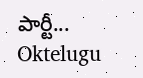పార్టీ...
Oktelugu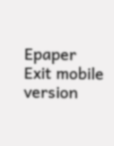Epaper
Exit mobile version